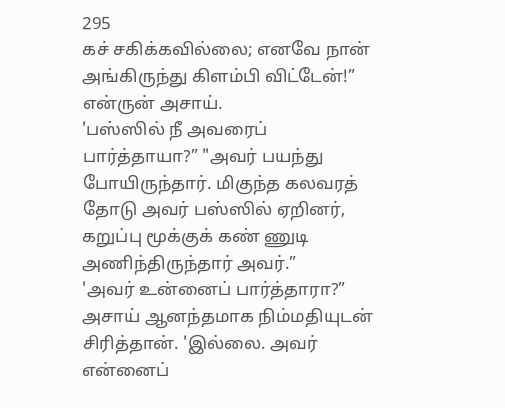295
கச் சகிக்கவில்லை; எனவே நான் அங்கிருந்து கிளம்பி விட்டேன்!” என்ருன் அசாய்.
'பஸ்ஸில் நீ அவரைப் பார்த்தாயா?” "அவர் பயந்து போயிருந்தார். மிகுந்த கலவரத் தோடு அவர் பஸ்ஸில் ஏறினர், கறுப்பு மூக்குக் கண் ணுடி அணிந்திருந்தார் அவர்.”
'அவர் உன்னைப் பார்த்தாரா?” அசாய் ஆனந்தமாக நிம்மதியுடன் சிரித்தான். 'இல்லை. அவர் என்னைப்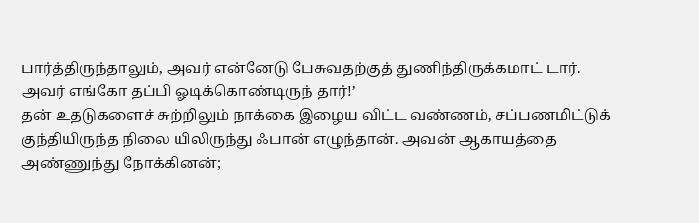பார்த்திருந்தாலும், அவர் என்னேடு பேசுவதற்குத் துணிந்திருக்கமாட் டார். அவர் எங்கோ தப்பி ஓடிக்கொண்டிருந் தார்!’
தன் உதடுகளைச் சுற்றிலும் நாக்கை இழைய விட்ட வண்ணம், சப்பணமிட்டுக் குந்தியிருந்த நிலை யிலிருந்து ஃபான் எழுந்தான். அவன் ஆகாயத்தை அண்ணுந்து நோக்கினன்;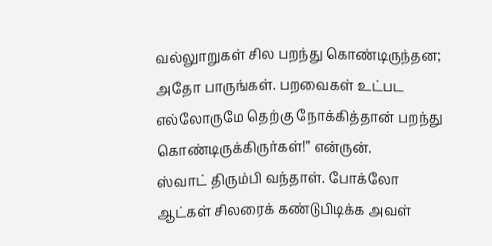வல்லுாறுகள் சில பறந்து கொண்டிருந்தன; அதோ பாருங்கள். பறவைகள் உட்பட எல்லோருமே தெற்கு நோக்கித்தான் பறந்து கொண்டிருக்கிருர்கள்!” என்ருன்.
ஸ்வாட் திரும்பி வந்தாள். போக்லோ ஆட்கள் சிலரைக் கண்டுபிடிக்க அவள்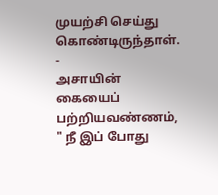முயற்சி செய்து கொண்டிருந்தாள். -
அசாயின் கையைப் பற்றியவண்ணம், " நீ இப் போது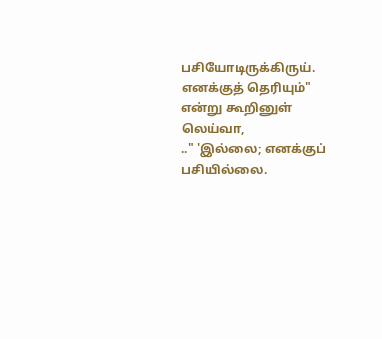பசியோடிருக்கிருய். எனக்குத் தெரியும்" என்று கூறினுள் லெய்வா,
.." 'இல்லை; எனக்குப் பசியில்லை.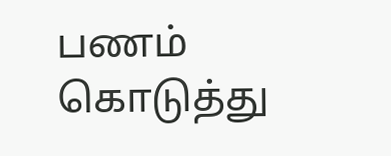பணம் கொடுத்து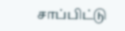சாப்பிட்டு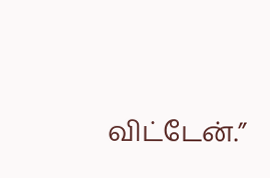விட்டேன்.”